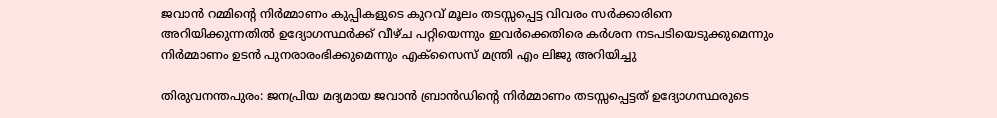ജവാൻ റമ്മിന്റെ നിർമ്മാണം കുപ്പികളുടെ കുറവ് മൂലം തടസ്സപ്പെട്ട വിവരം സർക്കാരിനെ അറിയിക്കുന്നതിൽ ഉദ്യോഗസ്ഥർക്ക് വീഴ്ച പറ്റിയെന്നും ഇവർക്കെതിരെ കർശന നടപടിയെടുക്കുമെന്നും നിർമ്മാണം ഉടൻ പുനരാരംഭിക്കുമെന്നും എക്സൈസ് മന്ത്രി എം ലിജു അറിയിച്ചു

തിരുവനന്തപുരം: ജനപ്രിയ മദ്യമായ ജവാൻ ബ്രാൻഡിന്റെ നിർമ്മാണം തടസ്സപ്പെട്ടത് ഉദ്യോഗസ്ഥരുടെ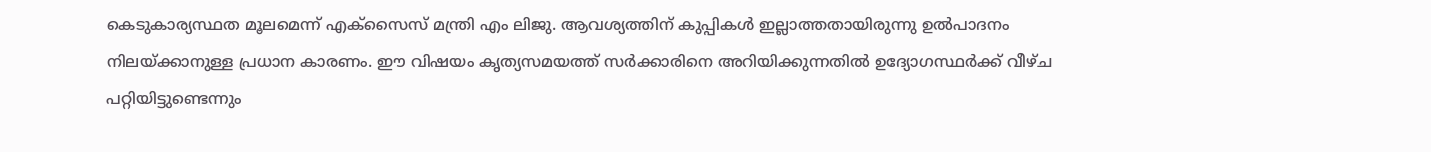കെടുകാര്യസ്ഥത മൂലമെന്ന് എക്സൈസ് മന്ത്രി എം ലിജു. ആവശ്യത്തിന് കുപ്പികൾ ഇല്ലാത്തതായിരുന്നു ഉൽപാദനം നിലയ്ക്കാനുള്ള പ്രധാന കാരണം. ഈ വിഷയം കൃത്യസമയത്ത് സർക്കാരിനെ അറിയിക്കുന്നതിൽ ഉദ്യോഗസ്ഥർക്ക് വീഴ്ച പറ്റിയിട്ടുണ്ടെന്നും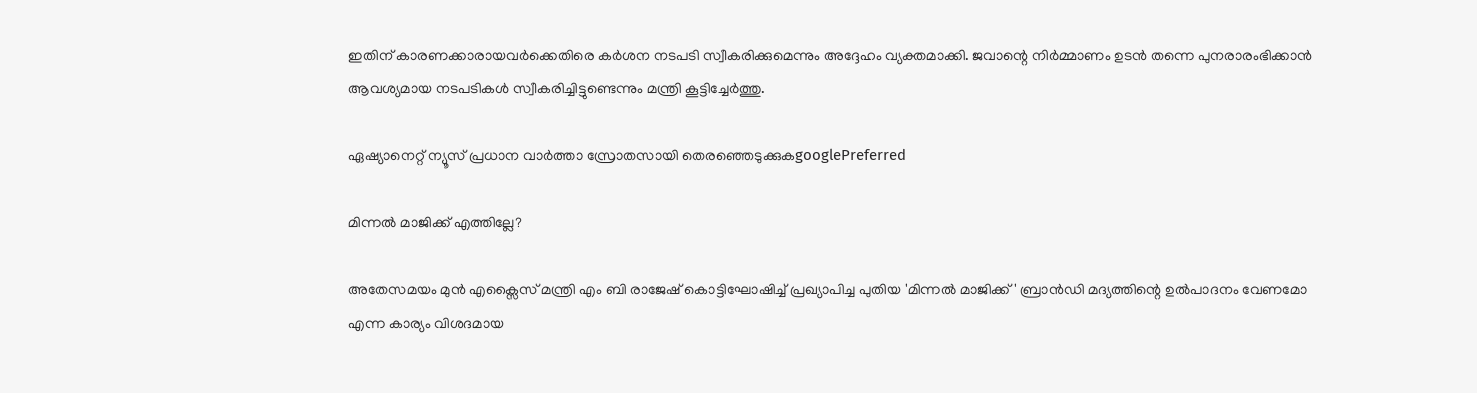ഇതിന് കാരണക്കാരായവർക്കെതിരെ കർശന നടപടി സ്വീകരിക്കുമെന്നും അദ്ദേഹം വ്യക്തമാക്കി. ജവാന്റെ നിർമ്മാണം ഉടൻ തന്നെ പുനരാരംഭിക്കാൻ ആവശ്യമായ നടപടികൾ സ്വീകരിച്ചിട്ടുണ്ടെന്നും മന്ത്രി കൂട്ടിച്ചേർത്തു.

ഏഷ്യാനെറ്റ് ന്യൂസ് പ്രധാന വാർത്താ സ്രോതസായി തെരഞ്ഞെടുക്കുകgooglePreferred

മിന്നൽ മാജിക്ക് എത്തില്ലേ?

അതേസമയം മുൻ എക്സൈസ് മന്ത്രി എം ബി രാജേഷ് കൊട്ടിഘോഷിച്ച് പ്രഖ്യാപിച്ച പുതിയ 'മിന്നൽ മാജിക്ക്' ബ്രാൻഡി മദ്യത്തിന്റെ ഉൽപാദനം വേണമോ എന്ന കാര്യം വിശദമായ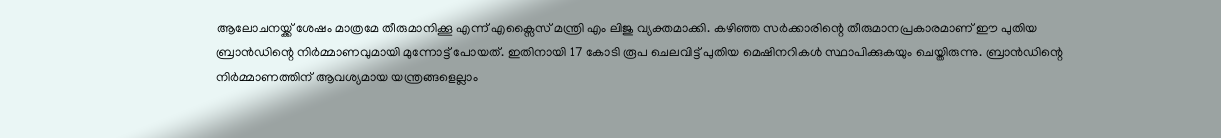ആലോചനയ്ക്ക് ശേഷം മാത്രമേ തീരുമാനിക്കൂ എന്ന് എക്സൈസ് മന്ത്രി എം ലിജു വ്യക്തമാക്കി. കഴിഞ്ഞ സർക്കാരിന്റെ തീരുമാനപ്രകാരമാണ് ഈ പുതിയ ബ്രാൻഡിന്റെ നിർമ്മാണവുമായി മുന്നോട്ട് പോയത്. ഇതിനായി 17 കോടി രൂപ ചെലവിട്ട് പുതിയ മെഷിനറികൾ സ്ഥാപിക്കുകയും ചെയ്തിരുന്നു. ബ്രാൻഡിന്റെ നിർമ്മാണത്തിന് ആവശ്യമായ യന്ത്രങ്ങളെല്ലാം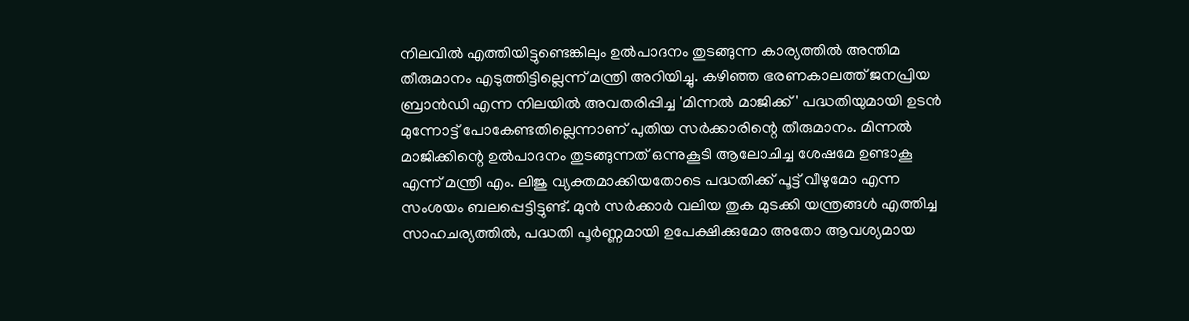നിലവിൽ എത്തിയിട്ടുണ്ടെങ്കിലും ഉൽപാദനം തുടങ്ങുന്ന കാര്യത്തിൽ അന്തിമ തീരുമാനം എടുത്തിട്ടില്ലെന്ന് മന്ത്രി അറിയിച്ചു. കഴിഞ്ഞ ഭരണകാലത്ത് ജനപ്രിയ ബ്രാൻഡി എന്ന നിലയിൽ അവതരിപ്പിച്ച 'മിന്നൽ മാജിക്ക്' പദ്ധതിയുമായി ഉടൻ മുന്നോട്ട് പോകേണ്ടതില്ലെന്നാണ് പുതിയ സർക്കാരിന്റെ തീരുമാനം. മിന്നൽ മാജിക്കിന്റെ ഉൽപാദനം തുടങ്ങുന്നത് ഒന്നുകൂടി ആലോചിച്ച ശേഷമേ ഉണ്ടാകൂ എന്ന് മന്ത്രി എം. ലിജു വ്യക്തമാക്കിയതോടെ പദ്ധതിക്ക് പൂട്ട് വീഴുമോ എന്ന സംശയം ബലപ്പെട്ടിട്ടുണ്ട്. മുൻ സർക്കാർ വലിയ തുക മുടക്കി യന്ത്രങ്ങൾ എത്തിച്ച സാഹചര്യത്തിൽ, പദ്ധതി പൂർണ്ണമായി ഉപേക്ഷിക്കുമോ അതോ ആവശ്യമായ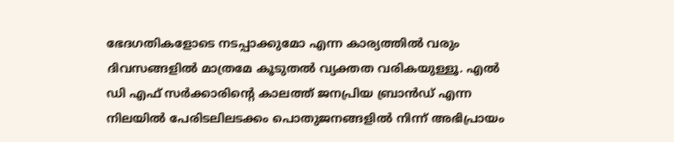ഭേദഗതികളോടെ നടപ്പാക്കുമോ എന്ന കാര്യത്തിൽ വരും ദിവസങ്ങളിൽ മാത്രമേ കൂടുതൽ വ്യക്തത വരികയുള്ളൂ. എൽ ഡി എഫ് സർക്കാരിന്‍റെ കാലത്ത് ജനപ്രിയ ബ്രാൻഡ് എന്ന നിലയിൽ പേരിടലിലടക്കം പൊതുജനങ്ങളിൽ നിന്ന് അഭിപ്രായം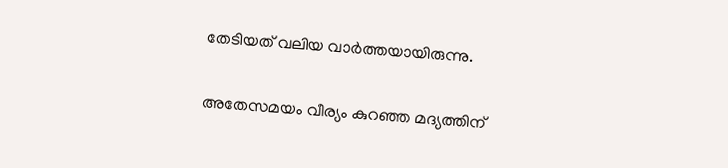തേടിയത് വലിയ വാർത്തയായിരുന്നു.

അതേസമയം വീര്യം കുറഞ്ഞ മദ്യത്തിന്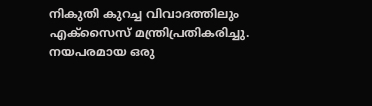നികുതി കുറച്ച വിവാദത്തിലും എക്സൈസ് മന്ത്രിപ്രതികരിച്ചു. നയപരമായ ഒരു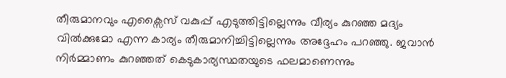തീരുമാനവും എക്സൈസ് വകുപ്പ് എടുത്തിട്ടില്ലെന്നും വീര്യം കുറഞ്ഞ മദ്യം വിൽക്കുമോ എന്ന കാര്യം തീരുമാനിച്ചിട്ടില്ലെന്നും അദ്ദേഹം പറഞ്ഞു. ജവാൻ നിർമ്മാണം കുറഞ്ഞത് കെടുകാര്യസ്ഥതയുടെ ഫലമാണെന്നും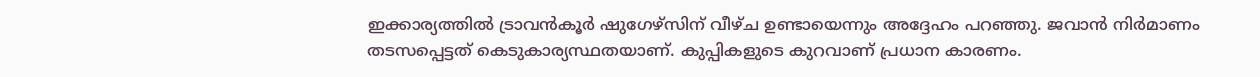ഇക്കാര്യത്തിൽ ട്രാവൻകൂർ ഷുഗേഴ്സിന് വീഴ്ച ഉണ്ടായെന്നും അദ്ദേഹം പറഞ്ഞു. ജവാൻ നിർമാണം തടസപ്പെട്ടത് കെടുകാര്യസ്ഥതയാണ്. കുപ്പികളുടെ കുറവാണ് പ്രധാന കാരണം.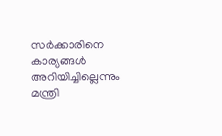സർക്കാരിനെ കാര്യങ്ങൾ അറിയിച്ചില്ലെന്നും മന്ത്രി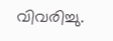വിവരിച്ചു.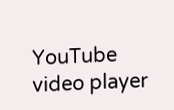YouTube video player